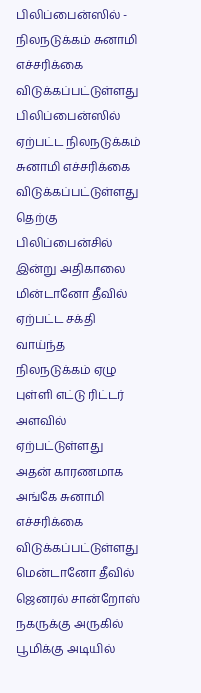பிலிப்பைன்ஸில் - நிலநடுக்கம் சுனாமி எச்சரிக்கை விடுக்கப்பட்டுள்ளது
பிலிப்பைன்ஸில் ஏற்பட்ட நிலநடுக்கம் சுனாமி எச்சரிக்கை விடுக்கப்பட்டுள்ளது
தெற்கு பிலிப்பைன்சில் இன்று அதிகாலை மின்டானோ தீவில் ஏற்பட்ட சக்தி வாய்ந்த நிலநடுக்கம் ஏழு புள்ளி எட்டு ரிட்டர் அளவில் ஏற்பட்டுள்ளது அதன் காரணமாக அங்கே சுனாமி எச்சரிக்கை விடுக்கப்பட்டுள்ளது
மென்டானோ தீவில் ஜெனரல் சான்றோஸ் நகருக்கு அருகில் பூமிக்கு அடியில்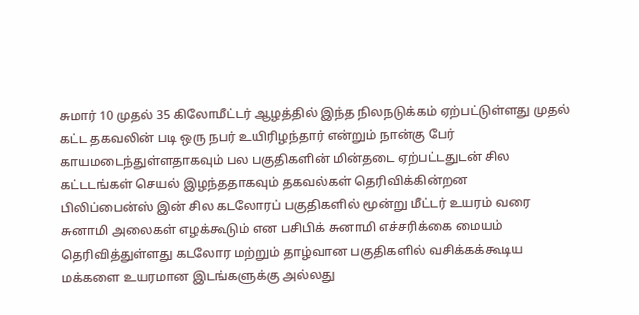சுமார் 10 முதல் 35 கிலோமீட்டர் ஆழத்தில் இந்த நிலநடுக்கம் ஏற்பட்டுள்ளது முதல் கட்ட தகவலின் படி ஒரு நபர் உயிரிழந்தார் என்றும் நான்கு பேர் காயமடைந்துள்ளதாகவும் பல பகுதிகளின் மின்தடை ஏற்பட்டதுடன் சில கட்டடங்கள் செயல் இழந்ததாகவும் தகவல்கள் தெரிவிக்கின்றன
பிலிப்பைன்ஸ் இன் சில கடலோரப் பகுதிகளில் மூன்று மீட்டர் உயரம் வரை சுனாமி அலைகள் எழக்கூடும் என பசிபிக் சுனாமி எச்சரிக்கை மையம் தெரிவித்துள்ளது கடலோர மற்றும் தாழ்வான பகுதிகளில் வசிக்கக்கூடிய மக்களை உயரமான இடங்களுக்கு அல்லது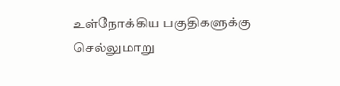உள்நோக்கிய பகுதிகளுக்கு செல்லுமாறு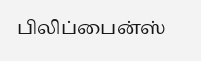பிலிப்பைன்ஸ்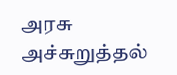அரசு அச்சுறுத்தல்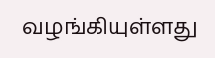வழங்கியுள்ளது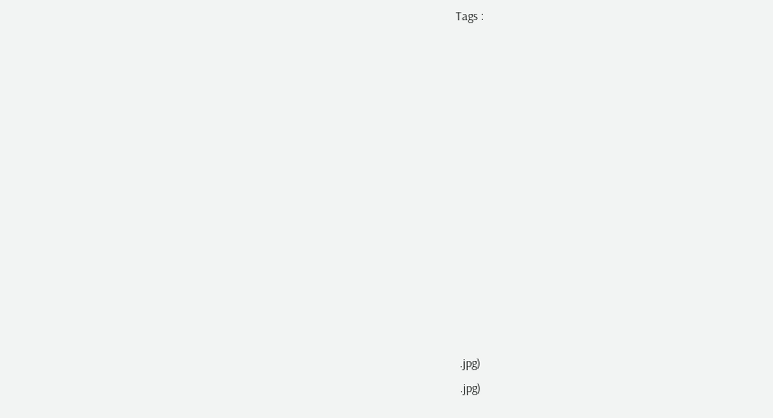Tags :













.jpg)
.jpg)